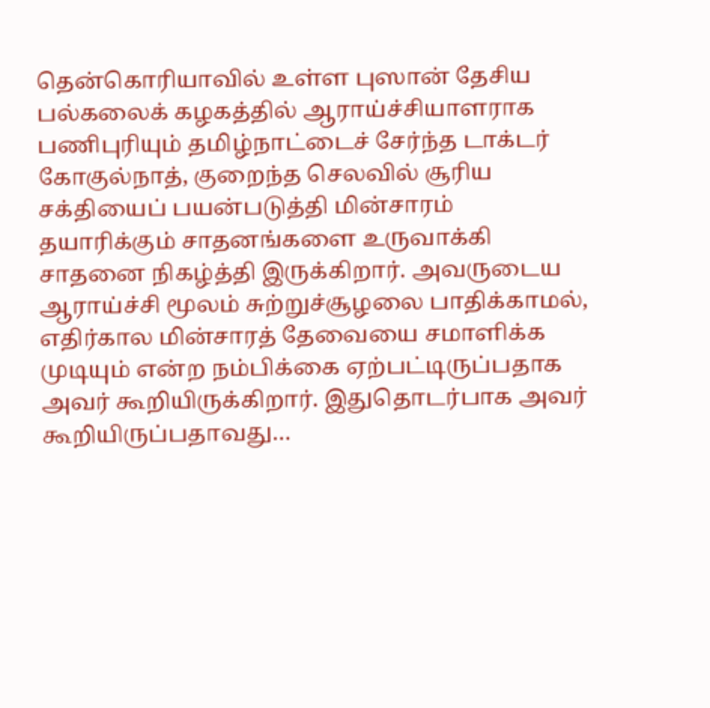தென்கொரியாவில் உள்ள புஸான் தேசிய பல்கலைக் கழகத்தில் ஆராய்ச்சியாளராக பணிபுரியும் தமிழ்நாட்டைச் சேர்ந்த டாக்டர் கோகுல்நாத், குறைந்த செலவில் சூரிய சக்தியைப் பயன்படுத்தி மின்சாரம் தயாரிக்கும் சாதனங்களை உருவாக்கி சாதனை நிகழ்த்தி இருக்கிறார். அவருடைய ஆராய்ச்சி மூலம் சுற்றுச்சூழலை பாதிக்காமல், எதிர்கால மின்சாரத் தேவையை சமாளிக்க முடியும் என்ற நம்பிக்கை ஏற்பட்டிருப்பதாக அவர் கூறியிருக்கிறார். இதுதொடர்பாக அவர் கூறியிருப்பதாவது…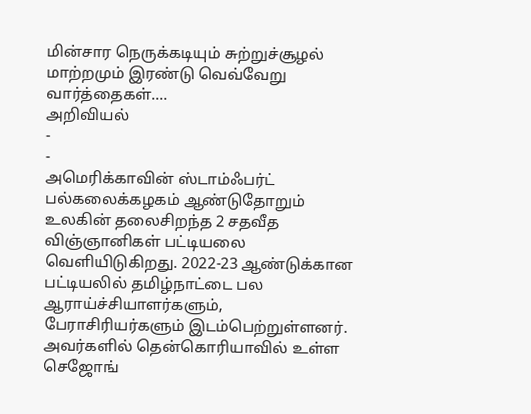மின்சார நெருக்கடியும் சுற்றுச்சூழல் மாற்றமும் இரண்டு வெவ்வேறு வார்த்தைகள்.…
அறிவியல்
-
-
அமெரிக்காவின் ஸ்டாம்ஃபர்ட் பல்கலைக்கழகம் ஆண்டுதோறும் உலகின் தலைசிறந்த 2 சதவீத விஞ்ஞானிகள் பட்டியலை வெளியிடுகிறது. 2022-23 ஆண்டுக்கான பட்டியலில் தமிழ்நாட்டை பல ஆராய்ச்சியாளர்களும், பேராசிரியர்களும் இடம்பெற்றுள்ளனர். அவர்களில் தென்கொரியாவில் உள்ள செஜோங்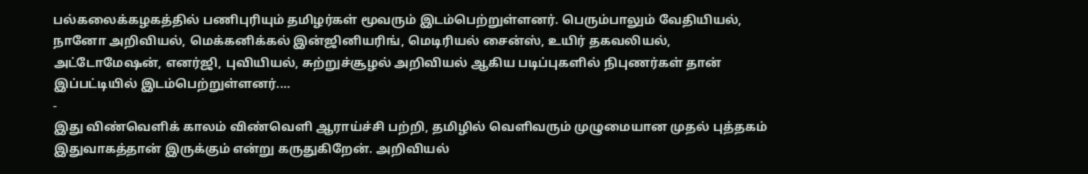பல்கலைக்கழகத்தில் பணிபுரியும் தமிழர்கள் மூவரும் இடம்பெற்றுள்ளனர். பெரும்பாலும் வேதியியல், நானோ அறிவியல், மெக்கனிக்கல் இன்ஜினியரிங், மெடிரியல் சைன்ஸ், உயிர் தகவலியல், அட்டோமேஷன், எனர்ஜி, புவியியல், சுற்றுச்சூழல் அறிவியல் ஆகிய படிப்புகளில் நிபுணர்கள் தான் இப்பட்டியில் இடம்பெற்றுள்ளனர்.…
-
இது விண்வெளிக் காலம் விண்வெளி ஆராய்ச்சி பற்றி, தமிழில் வெளிவரும் முழுமையான முதல் புத்தகம் இதுவாகத்தான் இருக்கும் என்று கருதுகிறேன். அறிவியல்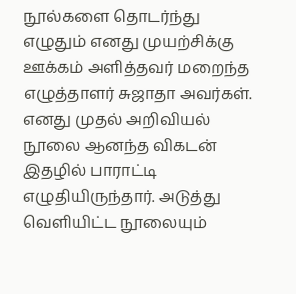நூல்களை தொடர்ந்து எழுதும் எனது முயற்சிக்கு ஊக்கம் அளித்தவர் மறைந்த எழுத்தாளர் சுஜாதா அவர்கள். எனது முதல் அறிவியல் நூலை ஆனந்த விகடன் இதழில் பாராட்டி எழுதியிருந்தார். அடுத்து வெளியிட்ட நூலையும்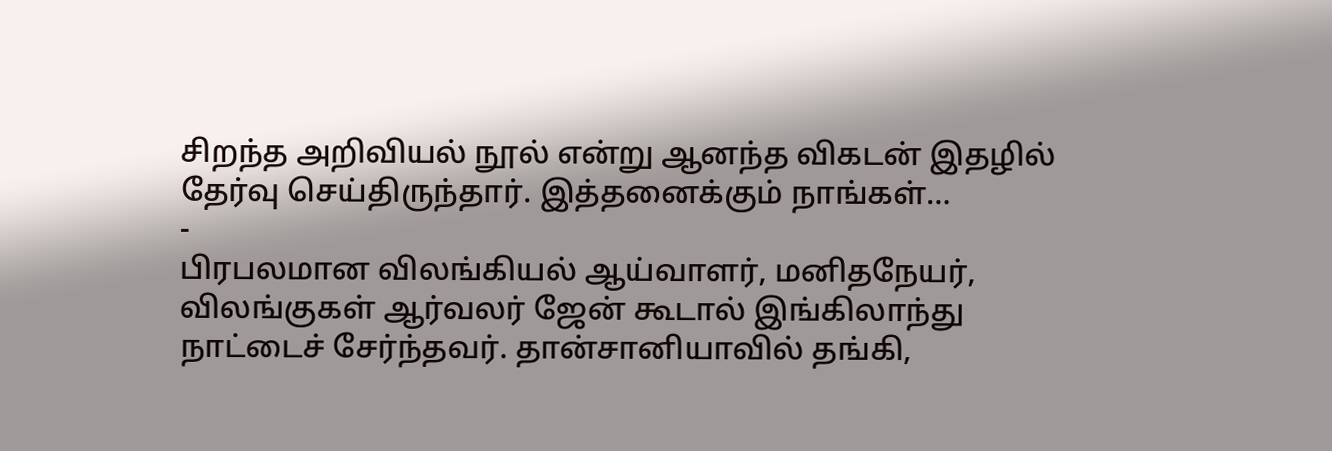சிறந்த அறிவியல் நூல் என்று ஆனந்த விகடன் இதழில் தேர்வு செய்திருந்தார். இத்தனைக்கும் நாங்கள்…
-
பிரபலமான விலங்கியல் ஆய்வாளர், மனிதநேயர், விலங்குகள் ஆர்வலர் ஜேன் கூடால் இங்கிலாந்து நாட்டைச் சேர்ந்தவர். தான்சானியாவில் தங்கி,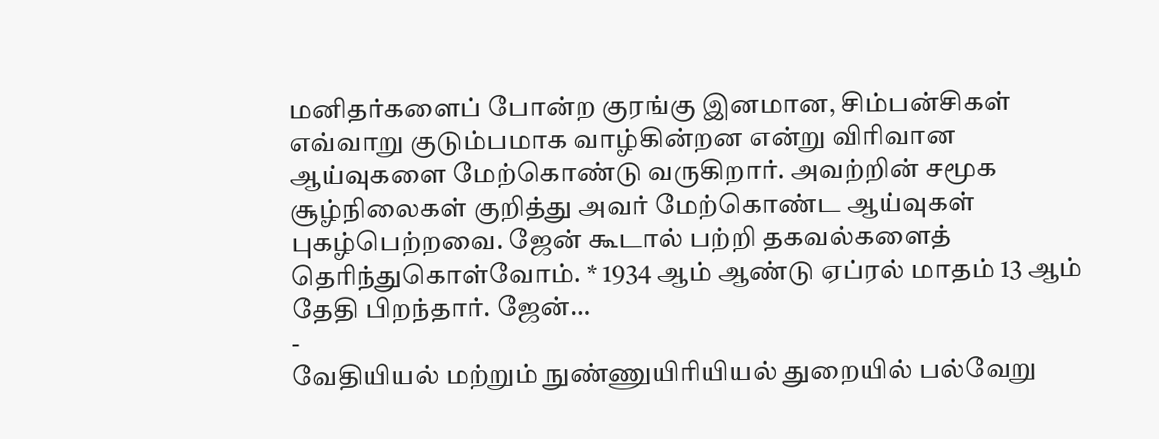மனிதர்களைப் போன்ற குரங்கு இனமான, சிம்பன்சிகள் எவ்வாறு குடும்பமாக வாழ்கின்றன என்று விரிவான ஆய்வுகளை மேற்கொண்டு வருகிறார். அவற்றின் சமூக சூழ்நிலைகள் குறித்து அவர் மேற்கொண்ட ஆய்வுகள் புகழ்பெற்றவை. ஜேன் கூடால் பற்றி தகவல்களைத் தெரிந்துகொள்வோம். * 1934 ஆம் ஆண்டு ஏப்ரல் மாதம் 13 ஆம் தேதி பிறந்தார். ஜேன்…
-
வேதியியல் மற்றும் நுண்ணுயிரியியல் துறையில் பல்வேறு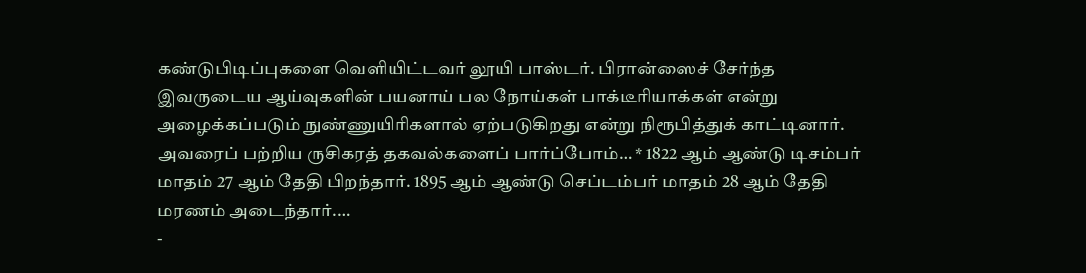கண்டுபிடிப்புகளை வெளியிட்டவர் லூயி பாஸ்டர். பிரான்ஸைச் சேர்ந்த இவருடைய ஆய்வுகளின் பயனாய் பல நோய்கள் பாக்டீரியாக்கள் என்று அழைக்கப்படும் நுண்ணுயிரிகளால் ஏற்படுகிறது என்று நிரூபித்துக் காட்டினார். அவரைப் பற்றிய ருசிகரத் தகவல்களைப் பார்ப்போம்… * 1822 ஆம் ஆண்டு டிசம்பர் மாதம் 27 ஆம் தேதி பிறந்தார். 1895 ஆம் ஆண்டு செப்டம்பர் மாதம் 28 ஆம் தேதி மரணம் அடைந்தார்.…
-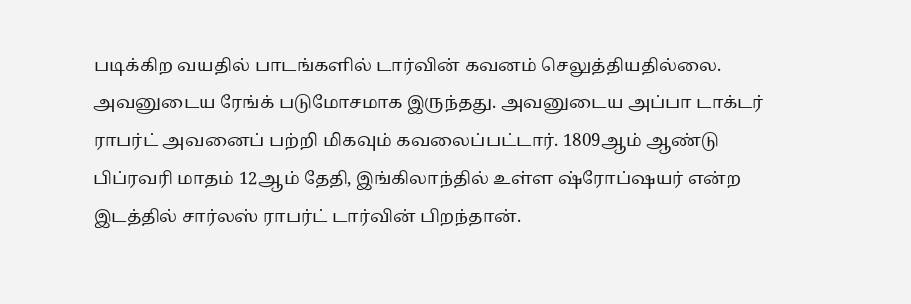படிக்கிற வயதில் பாடங்களில் டார்வின் கவனம் செலுத்தியதில்லை. அவனுடைய ரேங்க் படுமோசமாக இருந்தது. அவனுடைய அப்பா டாக்டர் ராபர்ட் அவனைப் பற்றி மிகவும் கவலைப்பட்டார். 1809ஆம் ஆண்டு பிப்ரவரி மாதம் 12ஆம் தேதி, இங்கிலாந்தில் உள்ள ஷ்ரோப்ஷயர் என்ற இடத்தில் சார்லஸ் ராபர்ட் டார்வின் பிறந்தான்.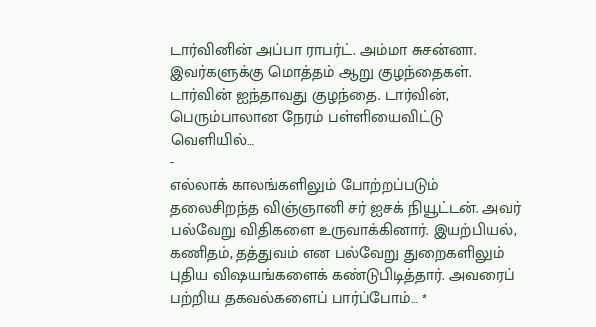டார்வினின் அப்பா ராபர்ட். அம்மா சுசன்னா. இவர்களுக்கு மொத்தம் ஆறு குழந்தைகள். டார்வின் ஐந்தாவது குழந்தை. டார்வின், பெரும்பாலான நேரம் பள்ளியைவிட்டு வெளியில்…
-
எல்லாக் காலங்களிலும் போற்றப்படும் தலைசிறந்த விஞ்ஞானி சர் ஐசக் நியூட்டன். அவர் பல்வேறு விதிகளை உருவாக்கினார். இயற்பியல், கணிதம், தத்துவம் என பல்வேறு துறைகளிலும் புதிய விஷயங்களைக் கண்டுபிடித்தார். அவரைப் பற்றிய தகவல்களைப் பார்ப்போம்… *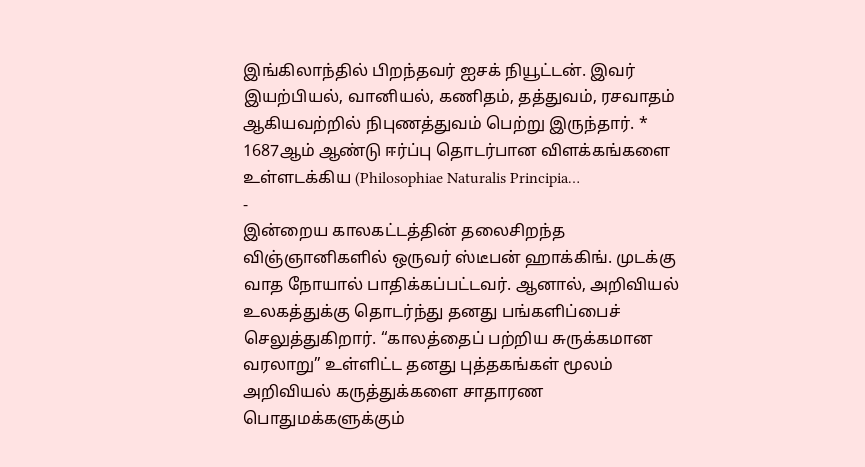இங்கிலாந்தில் பிறந்தவர் ஐசக் நியூட்டன். இவர் இயற்பியல், வானியல், கணிதம், தத்துவம், ரசவாதம் ஆகியவற்றில் நிபுணத்துவம் பெற்று இருந்தார். * 1687ஆம் ஆண்டு ஈர்ப்பு தொடர்பான விளக்கங்களை உள்ளடக்கிய (Philosophiae Naturalis Principia…
-
இன்றைய காலகட்டத்தின் தலைசிறந்த விஞ்ஞானிகளில் ஒருவர் ஸ்டீபன் ஹாக்கிங். முடக்கு வாத நோயால் பாதிக்கப்பட்டவர். ஆனால், அறிவியல் உலகத்துக்கு தொடர்ந்து தனது பங்களிப்பைச் செலுத்துகிறார். “காலத்தைப் பற்றிய சுருக்கமான வரலாறு” உள்ளிட்ட தனது புத்தகங்கள் மூலம் அறிவியல் கருத்துக்களை சாதாரண பொதுமக்களுக்கும்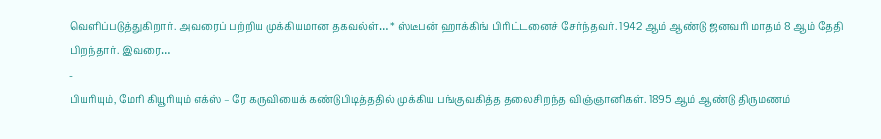வெளிப்படுத்துகிறார். அவரைப் பற்றிய முக்கியமான தகவல்ள்… * ஸ்டீபன் ஹாக்கிங் பிரிட்டனைச் சேர்ந்தவர். 1942 ஆம் ஆண்டு ஜனவரி மாதம் 8 ஆம் தேதி பிறந்தார். இவரை…
-
பியரியும், மேரி கியூரியும் எக்ஸ் – ரே கருவியைக் கண்டுபிடித்ததில் முக்கிய பங்குவகித்த தலைசிறந்த விஞ்ஞானிகள். 1895 ஆம் ஆண்டு திருமணம்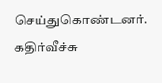செய்துகொண்டனர். கதிர்வீச்சு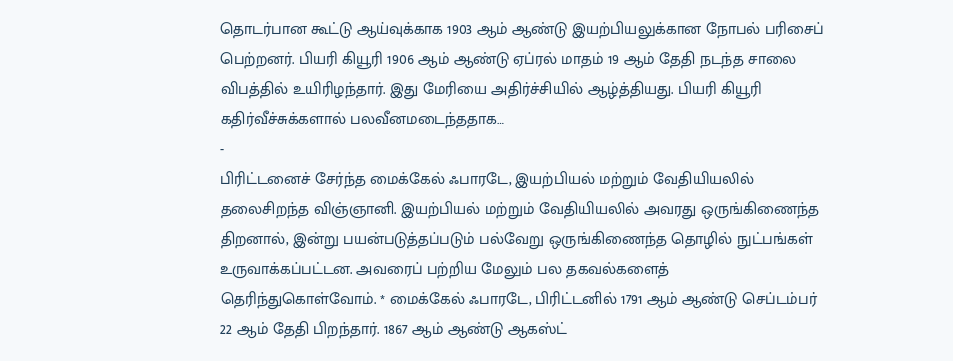தொடர்பான கூட்டு ஆய்வுக்காக 1903 ஆம் ஆண்டு இயற்பியலுக்கான நோபல் பரிசைப் பெற்றனர். பியரி கியூரி 1906 ஆம் ஆண்டு ஏப்ரல் மாதம் 19 ஆம் தேதி நடந்த சாலை விபத்தில் உயிரிழந்தார். இது மேரியை அதிர்ச்சியில் ஆழ்த்தியது. பியரி கியூரி கதிர்வீச்சுக்களால் பலவீனமடைந்ததாக…
-
பிரிட்டனைச் சேர்ந்த மைக்கேல் ஃபாரடே, இயற்பியல் மற்றும் வேதியியலில் தலைசிறந்த விஞ்ஞானி. இயற்பியல் மற்றும் வேதியியலில் அவரது ஒருங்கிணைந்த திறனால், இன்று பயன்படுத்தப்படும் பல்வேறு ஒருங்கிணைந்த தொழில் நுட்பங்கள் உருவாக்கப்பட்டன. அவரைப் பற்றிய மேலும் பல தகவல்களைத் தெரிந்துகொள்வோம். * மைக்கேல் ஃபாரடே, பிரிட்டனில் 1791 ஆம் ஆண்டு செப்டம்பர் 22 ஆம் தேதி பிறந்தார். 1867 ஆம் ஆண்டு ஆகஸ்ட்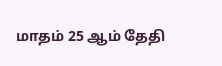மாதம் 25 ஆம் தேதி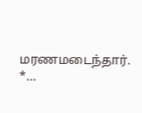மரணமடைந்தார். *…